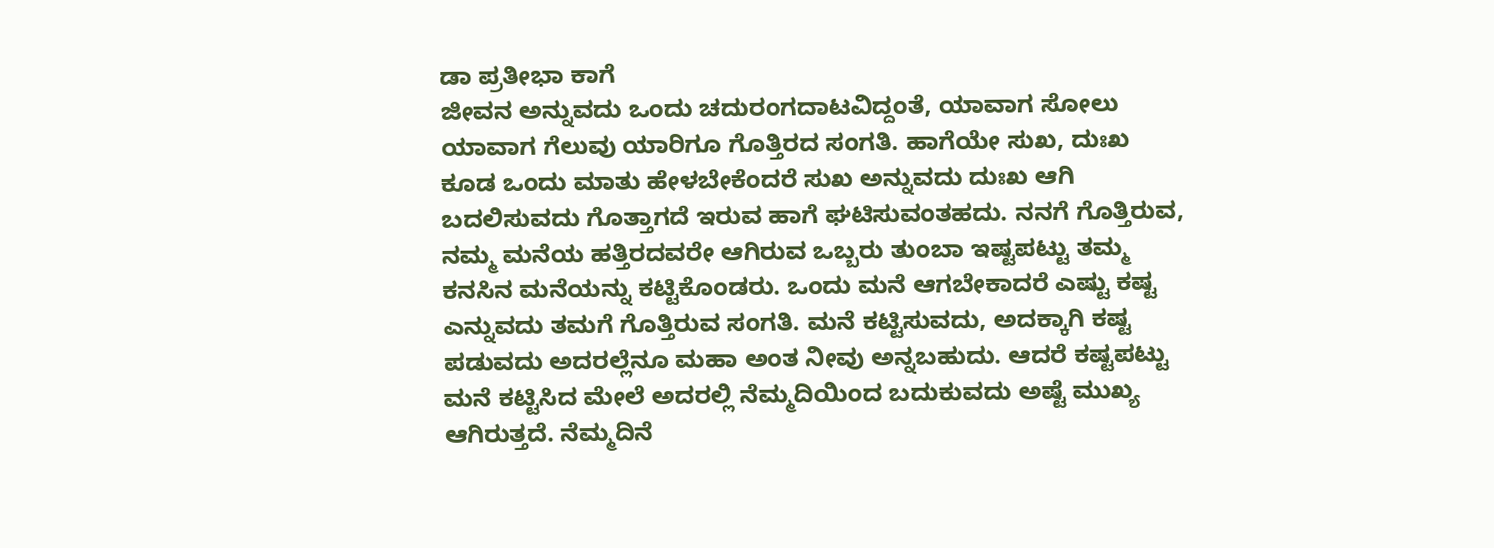ಡಾ ಪ್ರತೀಭಾ ಕಾಗೆ
ಜೀವನ ಅನ್ನುವದು ಒಂದು ಚದುರಂಗದಾಟವಿದ್ದಂತೆ, ಯಾವಾಗ ಸೋಲು ಯಾವಾಗ ಗೆಲುವು ಯಾರಿಗೂ ಗೊತ್ತಿರದ ಸಂಗತಿ. ಹಾಗೆಯೇ ಸುಖ, ದುಃಖ ಕೂಡ ಒಂದು ಮಾತು ಹೇಳಬೇಕೆಂದರೆ ಸುಖ ಅನ್ನುವದು ದುಃಖ ಆಗಿ ಬದಲಿಸುವದು ಗೊತ್ತಾಗದೆ ಇರುವ ಹಾಗೆ ಘಟಿಸುವಂತಹದು. ನನಗೆ ಗೊತ್ತಿರುವ, ನಮ್ಮ ಮನೆಯ ಹತ್ತಿರದವರೇ ಆಗಿರುವ ಒಬ್ಬರು ತುಂಬಾ ಇಷ್ಟಪಟ್ಟು ತಮ್ಮ ಕನಸಿನ ಮನೆಯನ್ನು ಕಟ್ಟಿಕೊಂಡರು. ಒಂದು ಮನೆ ಆಗಬೇಕಾದರೆ ಎಷ್ಟು ಕಷ್ಟ ಎನ್ನುವದು ತಮಗೆ ಗೊತ್ತಿರುವ ಸಂಗತಿ. ಮನೆ ಕಟ್ಟಿಸುವದು, ಅದಕ್ಕಾಗಿ ಕಷ್ಟ ಪಡುವದು ಅದರಲ್ಲೆನೂ ಮಹಾ ಅಂತ ನೀವು ಅನ್ನಬಹುದು. ಆದರೆ ಕಷ್ಟಪಟ್ಟು ಮನೆ ಕಟ್ಟಿಸಿದ ಮೇಲೆ ಅದರಲ್ಲಿ ನೆಮ್ಮದಿಯಿಂದ ಬದುಕುವದು ಅಷ್ಟೆ ಮುಖ್ಯ ಆಗಿರುತ್ತದೆ. ನೆಮ್ಮದಿನೆ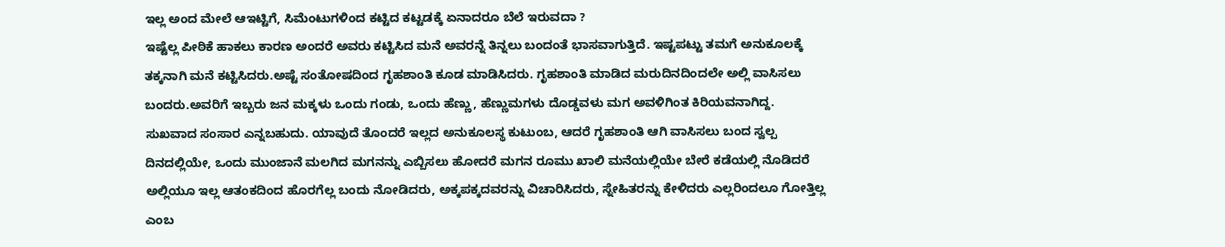ಇಲ್ಲ ಅಂದ ಮೇಲೆ ಆಇಟ್ಟಿಗೆ, ಸಿಮೆಂಟುಗಳಿಂದ ಕಟ್ಟಿದ ಕಟ್ಟಡಕ್ಕೆ ಏನಾದರೂ ಬೆಲೆ ಇರುವದಾ ?
ಇಷ್ಟೆಲ್ಲ ಪೀಠಿಕೆ ಹಾಕಲು ಕಾರಣ ಅಂದರೆ ಅವರು ಕಟ್ಟಿಸಿದ ಮನೆ ಅವರನ್ನೆ ತಿನ್ನಲು ಬಂದಂತೆ ಭಾಸವಾಗುತ್ತಿದೆ. ಇಷ್ಟಪಟ್ಟು ತಮಗೆ ಅನುಕೂಲಕ್ಕೆ ತಕ್ಕನಾಗಿ ಮನೆ ಕಟ್ಟಿಸಿದರು.ಅಷ್ಟೆ ಸಂತೋಷದಿಂದ ಗೃಹಶಾಂತಿ ಕೂಡ ಮಾಡಿಸಿದರು. ಗೃಹಶಾಂತಿ ಮಾಡಿದ ಮರುದಿನದಿಂದಲೇ ಅಲ್ಲಿ ವಾಸಿಸಲು ಬಂದರು.ಅವರಿಗೆ ಇಬ್ಬರು ಜನ ಮಕ್ಕಳು ಒಂದು ಗಂಡು, ಒಂದು ಹೆಣ್ಣು, ಹೆಣ್ಣುಮಗಳು ದೊಡ್ಡವಳು ಮಗ ಅವಳಿಗಿಂತ ಕಿರಿಯವನಾಗಿದ್ದ. ಸುಖವಾದ ಸಂಸಾರ ಎನ್ನಬಹುದು. ಯಾವುದೆ ತೊಂದರೆ ಇಲ್ಲದ ಅನುಕೂಲಸ್ಥ ಕುಟುಂಬ, ಆದರೆ ಗೃಹಶಾಂತಿ ಆಗಿ ವಾಸಿಸಲು ಬಂದ ಸ್ವಲ್ಪ ದಿನದಲ್ಲಿಯೇ, ಒಂದು ಮುಂಜಾನೆ ಮಲಗಿದ ಮಗನನ್ನು ಎಬ್ಬಿಸಲು ಹೋದರೆ ಮಗನ ರೂಮು ಖಾಲಿ ಮನೆಯಲ್ಲಿಯೇ ಬೇರೆ ಕಡೆಯಲ್ಲಿ ನೊಡಿದರೆ ಅಲ್ಲಿಯೂ ಇಲ್ಲ ಆತಂಕದಿಂದ ಹೊರಗೆಲ್ಲ ಬಂದು ನೋಡಿದರು, ಅಕ್ಕಪಕ್ಕದವರನ್ನು ವಿಚಾರಿಸಿದರು, ಸ್ನೇಹಿತರನ್ನು ಕೇಳಿದರು ಎಲ್ಲರಿಂದಲೂ ಗೋತ್ತಿಲ್ಲ ಎಂಬ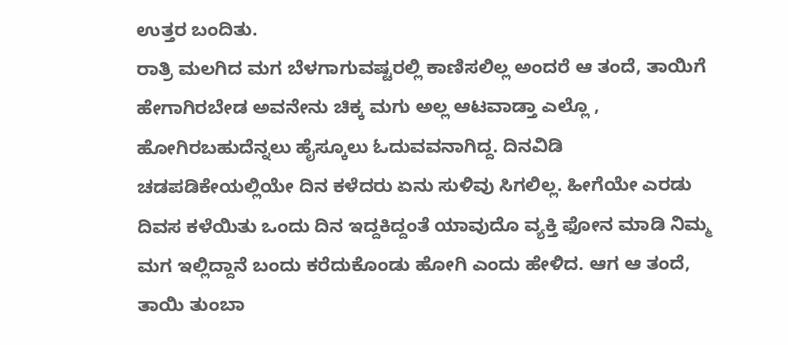ಉತ್ತರ ಬಂದಿತು.
ರಾತ್ರಿ ಮಲಗಿದ ಮಗ ಬೆಳಗಾಗುವಷ್ಟರಲ್ಲಿ ಕಾಣಿಸಲಿಲ್ಲ ಅಂದರೆ ಆ ತಂದೆ, ತಾಯಿಗೆ ಹೇಗಾಗಿರಬೇಡ ಅವನೇನು ಚಿಕ್ಕ ಮಗು ಅಲ್ಲ ಆಟವಾಡ್ತಾ ಎಲ್ಲೊ , ಹೋಗಿರಬಹುದೆನ್ನಲು ಹೈಸ್ಕೂಲು ಓದುವವನಾಗಿದ್ದ. ದಿನವಿಡಿ ಚಡಪಡಿಕೇಯಲ್ಲಿಯೇ ದಿನ ಕಳೆದರು ಏನು ಸುಳಿವು ಸಿಗಲಿಲ್ಲ. ಹೀಗೆಯೇ ಎರಡು ದಿವಸ ಕಳೆಯಿತು ಒಂದು ದಿನ ಇದ್ದಕಿದ್ದಂತೆ ಯಾವುದೊ ವ್ಯಕ್ತಿ ಫೋನ ಮಾಡಿ ನಿಮ್ಮ ಮಗ ಇಲ್ಲಿದ್ದಾನೆ ಬಂದು ಕರೆದುಕೊಂಡು ಹೋಗಿ ಎಂದು ಹೇಳಿದ. ಆಗ ಆ ತಂದೆ, ತಾಯಿ ತುಂಬಾ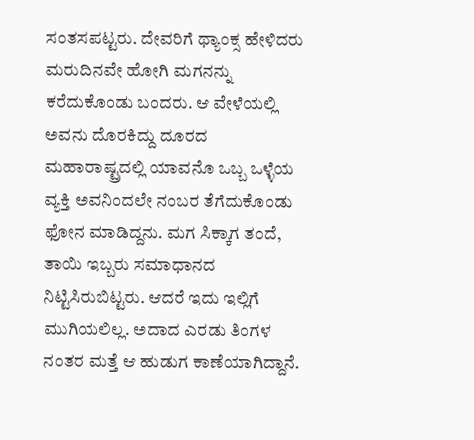ಸಂತಸಪಟ್ಟರು. ದೇವರಿಗೆ ಥ್ಯಾಂಕ್ಸ ಹೇಳಿದರು ಮರುದಿನವೇ ಹೋಗಿ ಮಗನನ್ನು ಕರೆದುಕೊಂಡು ಬಂದರು. ಆ ವೇಳೆಯಲ್ಲಿ ಅವನು ದೊರಕಿದ್ದು ದೂರದ ಮಹಾರಾಷ್ಟ್ರದಲ್ಲಿ ಯಾವನೊ ಒಬ್ಬ ಒಳ್ಳೆಯ ವ್ಯಕ್ತಿ ಅವನಿಂದಲೇ ನಂಬರ ತೆಗೆದುಕೊಂಡು ಫೋನ ಮಾಡಿದ್ದನು. ಮಗ ಸಿಕ್ಕಾಗ ತಂದೆ, ತಾಯಿ ಇಬ್ಬರು ಸಮಾಧಾನದ ನಿಟ್ಟಿಸಿರುಬಿಟ್ಟರು. ಆದರೆ ಇದು ಇಲ್ಲಿಗೆ ಮುಗಿಯಲಿಲ್ಲ. ಅದಾದ ಎರಡು ತಿಂಗಳ ನಂತರ ಮತ್ತೆ ಆ ಹುಡುಗ ಕಾಣೆಯಾಗಿದ್ದಾನೆ.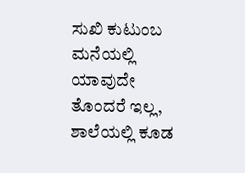ಸುಖಿ ಕುಟುಂಬ ಮನೆಯಲ್ಲಿ ಯಾವುದೇ ತೊಂದರೆ ಇಲ್ಲ, ಶಾಲೆಯಲ್ಲಿ ಕೂಡ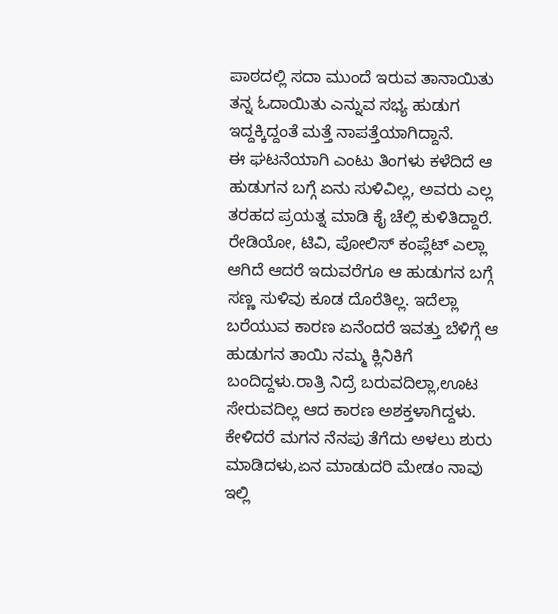ಪಾಠದಲ್ಲಿ ಸದಾ ಮುಂದೆ ಇರುವ ತಾನಾಯಿತು ತನ್ನ ಓದಾಯಿತು ಎನ್ನುವ ಸಭ್ಯ ಹುಡುಗ ಇದ್ದಕ್ಕಿದ್ದಂತೆ ಮತ್ತೆ ನಾಪತ್ತೆಯಾಗಿದ್ದಾನೆ.
ಈ ಘಟನೆಯಾಗಿ ಎಂಟು ತಿಂಗಳು ಕಳೆದಿದೆ ಆ ಹುಡುಗನ ಬಗ್ಗೆ ಏನು ಸುಳಿವಿಲ್ಲ, ಅವರು ಎಲ್ಲ ತರಹದ ಪ್ರಯತ್ನ ಮಾಡಿ ಕೈ ಚೆಲ್ಲಿ ಕುಳಿತಿದ್ದಾರೆ. ರೇಡಿಯೋ, ಟಿವಿ, ಪೋಲಿಸ್ ಕಂಪ್ಲೆಟ್ ಎಲ್ಲಾ ಆಗಿದೆ ಆದರೆ ಇದುವರೆಗೂ ಆ ಹುಡುಗನ ಬಗ್ಗೆ ಸಣ್ಣ ಸುಳಿವು ಕೂಡ ದೊರೆತಿಲ್ಲ. ಇದೆಲ್ಲಾ ಬರೆಯುವ ಕಾರಣ ಏನೆಂದರೆ ಇವತ್ತು ಬೆಳಿಗ್ಗೆ ಆ ಹುಡುಗನ ತಾಯಿ ನಮ್ಮ ಕ್ಲಿನಿಕಿಗೆ ಬಂದಿದ್ದಳು.ರಾತ್ರಿ ನಿದ್ರೆ ಬರುವದಿಲ್ಲಾ,ಊಟ ಸೇರುವದಿಲ್ಲ ಆದ ಕಾರಣ ಅಶಕ್ತಳಾಗಿದ್ದಳು. ಕೇಳಿದರೆ ಮಗನ ನೆನಪು ತೆಗೆದು ಅಳಲು ಶುರು ಮಾಡಿದಳು,ಏನ ಮಾಡುದರಿ ಮೇಡಂ ನಾವು ಇಲ್ಲಿ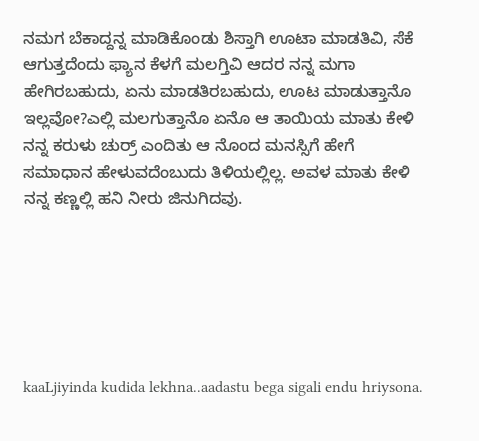ನಮಗ ಬೆಕಾದ್ದನ್ನ ಮಾಡಿಕೊಂಡು ಶಿಸ್ತಾಗಿ ಊಟಾ ಮಾಡತಿವಿ, ಸೆಕೆ ಆಗುತ್ತದೆಂದು ಫ್ಯಾನ ಕೆಳಗೆ ಮಲಗ್ತಿವಿ ಆದರ ನನ್ನ ಮಗಾ ಹೇಗಿರಬಹುದು, ಏನು ಮಾಡತಿರಬಹುದು, ಊಟ ಮಾಡುತ್ತಾನೊ ಇಲ್ಲವೋ?ಎಲ್ಲಿ ಮಲಗುತ್ತಾನೊ ಏನೊ ಆ ತಾಯಿಯ ಮಾತು ಕೇಳಿ ನನ್ನ ಕರುಳು ಚುರ್ರ್ ಎಂದಿತು ಆ ನೊಂದ ಮನಸ್ಸಿಗೆ ಹೇಗೆ ಸಮಾಧಾನ ಹೇಳುವದೆಂಬುದು ತಿಳಿಯಲ್ಲಿಲ್ಲ. ಅವಳ ಮಾತು ಕೇಳಿ ನನ್ನ ಕಣ್ಣಲ್ಲಿ ಹನಿ ನೀರು ಜಿನುಗಿದವು.






kaaLjiyinda kudida lekhna..aadastu bega sigali endu hriysona.